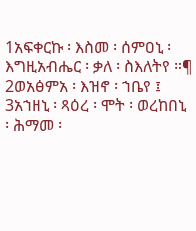1አፍቀርኩ ፡ እስመ ፡ ሰምዐኒ ፡ እግዚአብሔር ፡ ቃለ ፡ ስእለትየ ።¶ 2ወአፅምአ ፡ እዝኖ ፡ ኀቤየ ፤ 3አኀዘኒ ፡ ጻዕረ ፡ ሞት ፡ ወረከበኒ ፡ ሕማመ ፡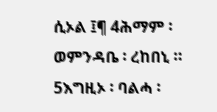ሲኦል ፤¶ 4ሕማም ፡ ወምንዳቤ ፡ ረከበኒ ። 5እግዚኦ ፡ ባልሓ ፡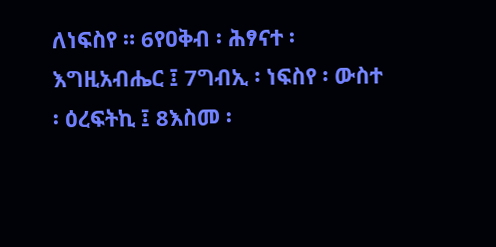ለነፍስየ ። 6የዐቅብ ፡ ሕፃናተ ፡ እግዚአብሔር ፤ 7ግብኢ ፡ ነፍስየ ፡ ውስተ ፡ ዕረፍትኪ ፤ 8እስመ ፡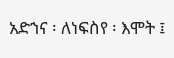አድኀና ፡ ለነፍስየ ፡ እሞት ፤